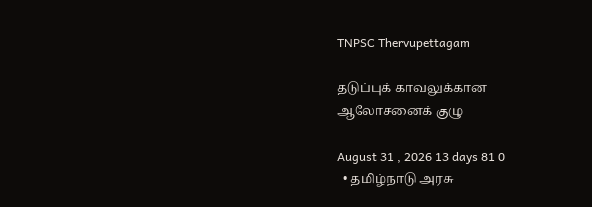TNPSC Thervupettagam

தடுப்புக் காவலுக்கான ஆலோசனைக் குழு

August 31 , 2026 13 days 81 0
  • தமிழ்நாடு அரசு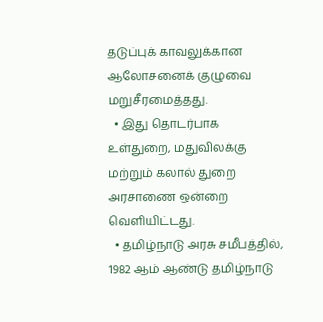தடுப்புக் காவலுக்கான ஆலோசனைக் குழுவை மறுசீரமைத்தது.
  • இது தொடர்பாக உள்துறை, மதுவிலக்கு மற்றும் கலால் துறை அரசாணை ஒன்றை வெளியிட்டது.
  • தமிழ்நாடு அரசு சமீபத்தில், 1982 ஆம் ஆண்டு தமிழ்நாடு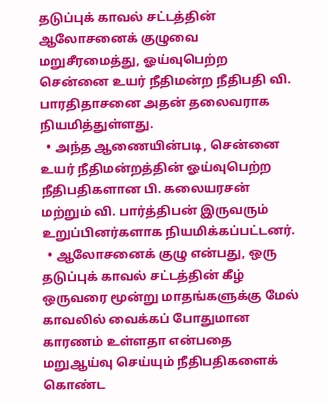தடுப்புக் காவல் சட்டத்தின் ஆலோசனைக் குழுவை மறுசீரமைத்து, ஓய்வுபெற்ற சென்னை உயர் நீதிமன்ற நீதிபதி வி. பாரதிதாசனை அதன் தலைவராக நியமித்துள்ளது.
  • அந்த ஆணையின்படி, சென்னை உயர் நீதிமன்றத்தின் ஓய்வுபெற்ற நீதிபதிகளான பி. கலையரசன் மற்றும் வி. பார்த்திபன் இருவரும் உறுப்பினர்களாக நியமிக்கப்பட்டனர்.
  • ஆலோசனைக் குழு என்பது, ஒரு தடுப்புக் காவல் சட்டத்தின் கீழ் ஒருவரை மூன்று மாதங்களுக்கு மேல் காவலில் வைக்கப் போதுமான காரணம் உள்ளதா என்பதை மறுஆய்வு செய்யும் நீதிபதிகளைக் கொண்ட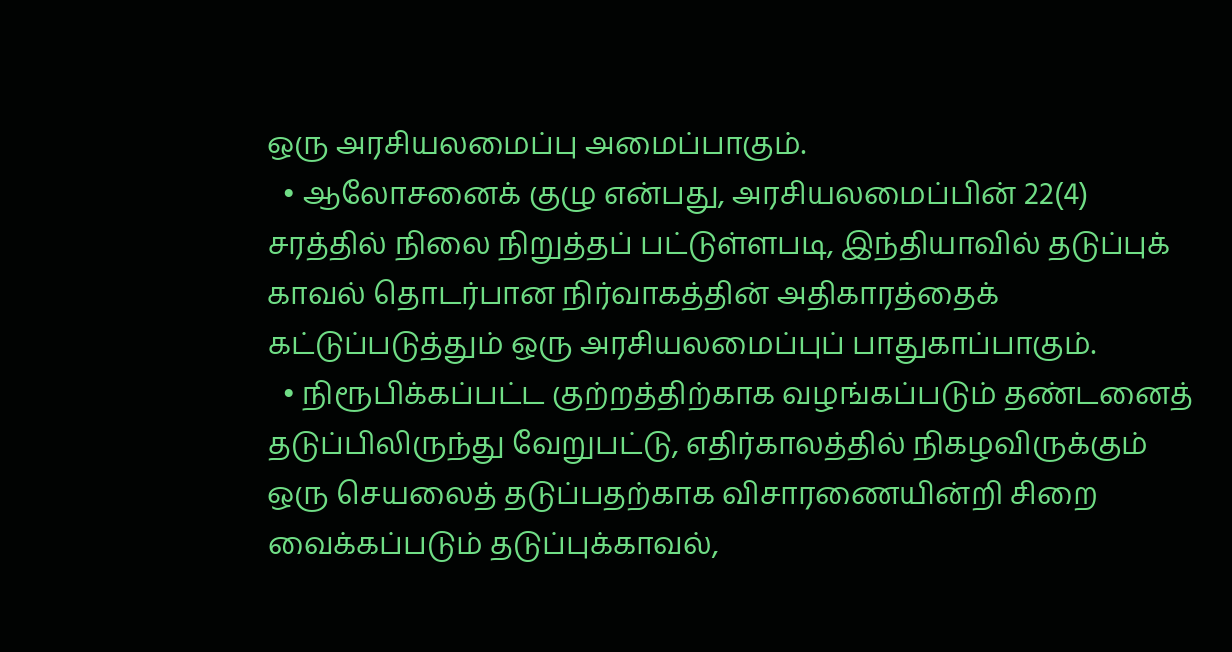ஒரு அரசியலமைப்பு அமைப்பாகும்.
  • ஆலோசனைக் குழு என்பது, அரசியலமைப்பின் 22(4) சரத்தில் நிலை நிறுத்தப் பட்டுள்ளபடி, இந்தியாவில் தடுப்புக் காவல் தொடர்பான நிர்வாகத்தின் அதிகாரத்தைக் கட்டுப்படுத்தும் ஒரு அரசியலமைப்புப் பாதுகாப்பாகும்.
  • நிரூபிக்கப்பட்ட குற்றத்திற்காக வழங்கப்படும் தண்டனைத் தடுப்பிலிருந்து வேறுபட்டு, எதிர்காலத்தில் நிகழவிருக்கும் ஒரு செயலைத் தடுப்பதற்காக விசாரணையின்றி சிறை வைக்கப்படும் தடுப்புக்காவல்,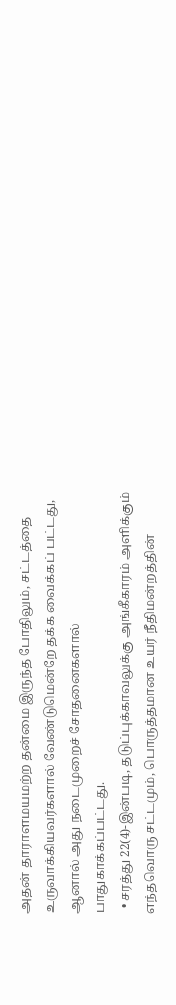அதன் தாராளமயமற்ற தன்மை இருந்த போதிலும், சட்டத்தை உருவாக்கியவர்களால் வேண்டுமென்றே தக்க வைக்கப் பட்டது, ஆனால் அது நடைமுறைச் சோதனைகளால் பாதுகாக்கப்பட்டது.
  • சரத்து 22(4)-இன்படி, தடுப்புக்காவலுக்கு அங்கீகாரம் அளிக்கும் எந்தவொரு சட்டமும், பொருத்தமான உயர் நீதிமன்றத்தின்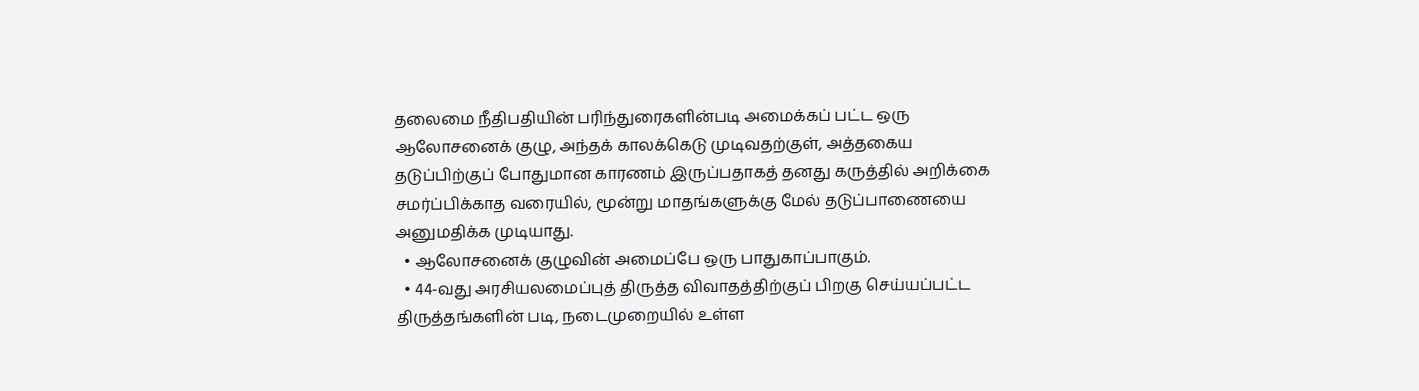தலைமை நீதிபதியின் பரிந்துரைகளின்படி அமைக்கப் பட்ட ஒரு ஆலோசனைக் குழு, அந்தக் காலக்கெடு முடிவதற்குள், அத்தகைய தடுப்பிற்குப் போதுமான காரணம் இருப்பதாகத் தனது கருத்தில் அறிக்கை சமர்ப்பிக்காத வரையில், மூன்று மாதங்களுக்கு மேல் தடுப்பாணையை அனுமதிக்க முடியாது.
  • ஆலோசனைக் குழுவின் அமைப்பே ஒரு பாதுகாப்பாகும்.
  • 44-வது அரசியலமைப்புத் திருத்த விவாதத்திற்குப் பிறகு செய்யப்பட்ட திருத்தங்களின் படி, நடைமுறையில் உள்ள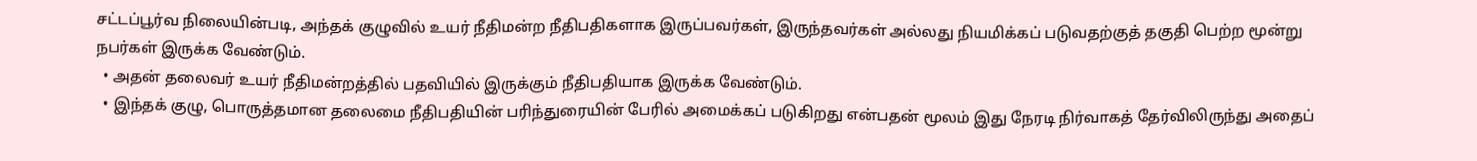சட்டப்பூர்வ நிலையின்படி, அந்தக் குழுவில் உயர் நீதிமன்ற நீதிபதிகளாக இருப்பவர்கள், இருந்தவர்கள் அல்லது நியமிக்கப் படுவதற்குத் தகுதி பெற்ற மூன்று நபர்கள் இருக்க வேண்டும்.
  • அதன் தலைவர் உயர் நீதிமன்றத்தில் பதவியில் இருக்கும் நீதிபதியாக இருக்க வேண்டும்.
  • இந்தக் குழு, பொருத்தமான தலைமை நீதிபதியின் பரிந்துரையின் பேரில் அமைக்கப் படுகிறது என்பதன் மூலம் இது நேரடி நிர்வாகத் தேர்விலிருந்து அதைப்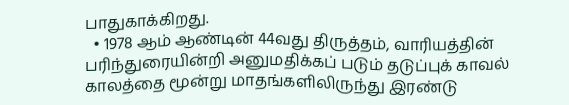பாதுகாக்கிறது.
  • 1978 ஆம் ஆண்டின் 44வது திருத்தம், வாரியத்தின் பரிந்துரையின்றி அனுமதிக்கப் படும் தடுப்புக் காவல் காலத்தை மூன்று மாதங்களிலிருந்து இரண்டு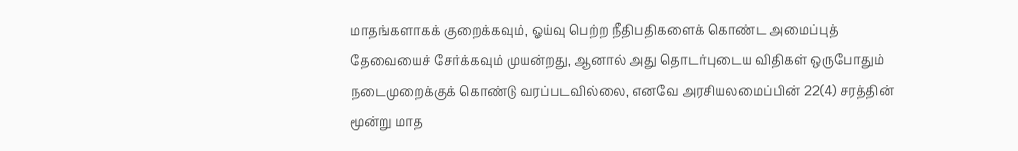மாதங்களாகக் குறைக்கவும், ஓய்வு பெற்ற நீதிபதிகளைக் கொண்ட அமைப்புத் தேவையைச் சேர்க்கவும் முயன்றது, ஆனால் அது தொடர்புடைய விதிகள் ஒருபோதும் நடைமுறைக்குக் கொண்டு வரப்படவில்லை, எனவே அரசியலமைப்பின் 22(4) சரத்தின் மூன்று மாத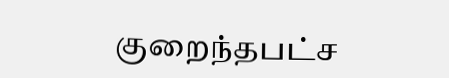குறைந்தபட்ச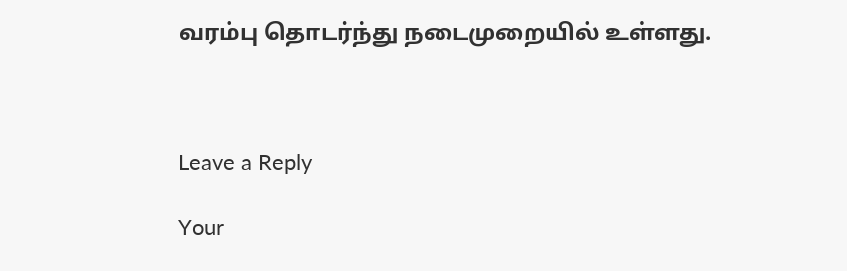வரம்பு தொடர்ந்து நடைமுறையில் உள்ளது.



Leave a Reply

Your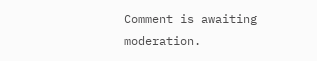Comment is awaiting moderation.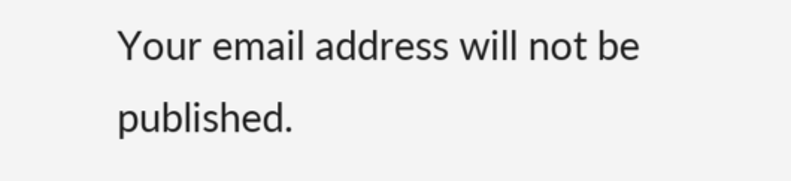Your email address will not be published.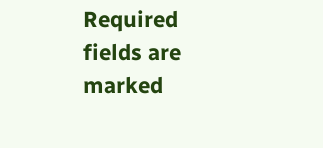Required fields are marked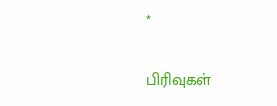*

பிரிவுகள்